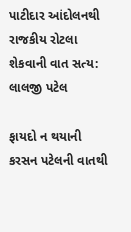પાટીદાર આંદોલનથી રાજકીય રોટલા શેકવાની વાત સત્ય: લાલજી પટેલ

ફાયદો ન થયાની કરસન પટેલની વાતથી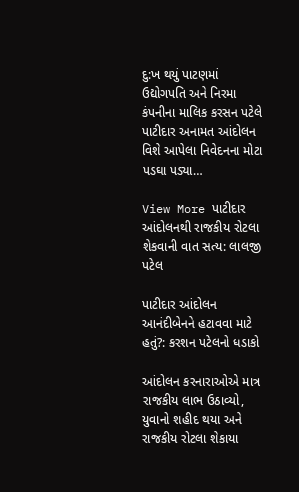દુ:ખ થયું પાટણમાં ઉદ્યોગપતિ અને નિરમા કંપનીના માલિક કરસન પટેલે પાટીદાર અનામત આંદોલન વિશે આપેલા નિવેદનના મોટા પડઘા પડ્યા…

View More પાટીદાર આંદોલનથી રાજકીય રોટલા શેકવાની વાત સત્ય: લાલજી પટેલ

પાટીદાર આંદોલન આનંદીબેનને હટાવવા માટે હતું?: કરશન પટેલનો ધડાકો

આંદોલન કરનારાઓએ માત્ર રાજકીય લાભ ઉઠાવ્યો, યુવાનો શહીદ થયા અને રાજકીય રોટલા શેકાયા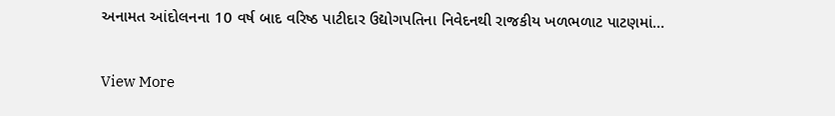અનામત આંદોલનના 10 વર્ષ બાદ વરિષ્ઠ પાટીદાર ઉદ્યોગપતિના નિવેદનથી રાજકીય ખળભળાટ પાટણમાં…

View More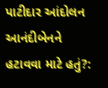પાટીદાર આંદોલન આનંદીબેનને હટાવવા માટે હતું?: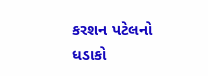કરશન પટેલનો ધડાકો